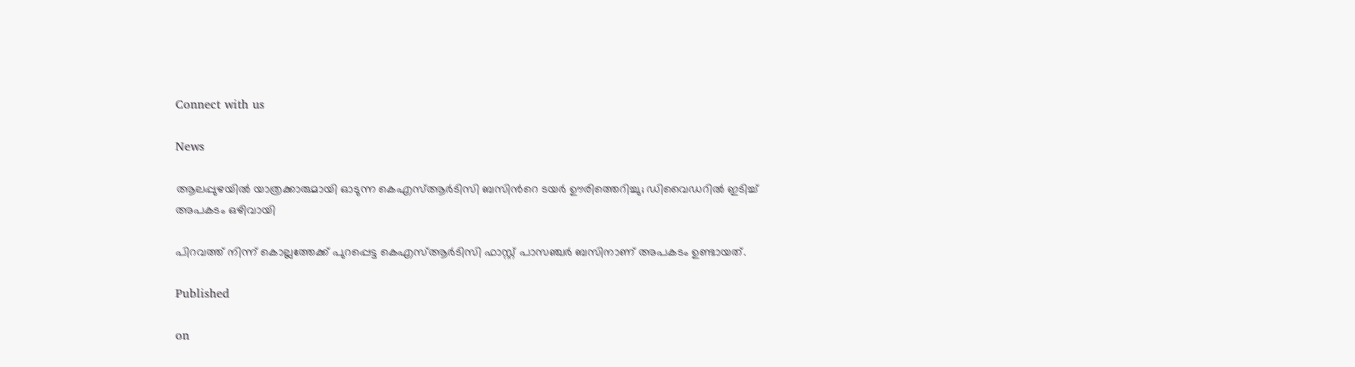Connect with us

News

ആലപ്പുഴയിൽ യാത്രക്കാരുമായി ഓടുന്ന കെഎസ്ആർടിസി ബസിന്‍റെ ടയർ ഊരിത്തെറിച്ചു; ഡിവൈഡറിൽ ഇടിച്ച് അപകടം ഒഴിവായി

പിറവത്ത് നിന്ന് കൊല്ലത്തേക്ക് പുറപ്പെട്ട കെഎസ്ആർടിസി ഫാസ്റ്റ് പാസഞ്ചർ ബസിനാണ് അപകടം ഉണ്ടായത്.

Published

on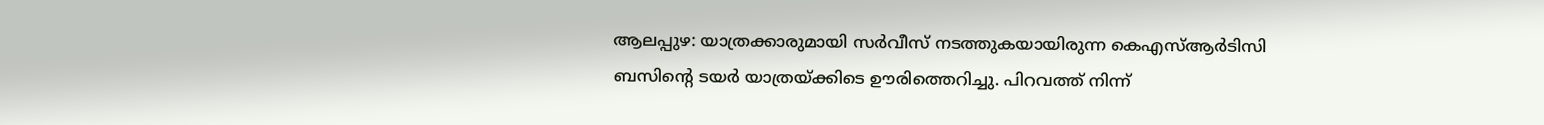ആലപ്പുഴ: യാത്രക്കാരുമായി സർവീസ് നടത്തുകയായിരുന്ന കെഎസ്ആർടിസി ബസിന്റെ ടയർ യാത്രയ്ക്കിടെ ഊരിത്തെറിച്ചു. പിറവത്ത് നിന്ന്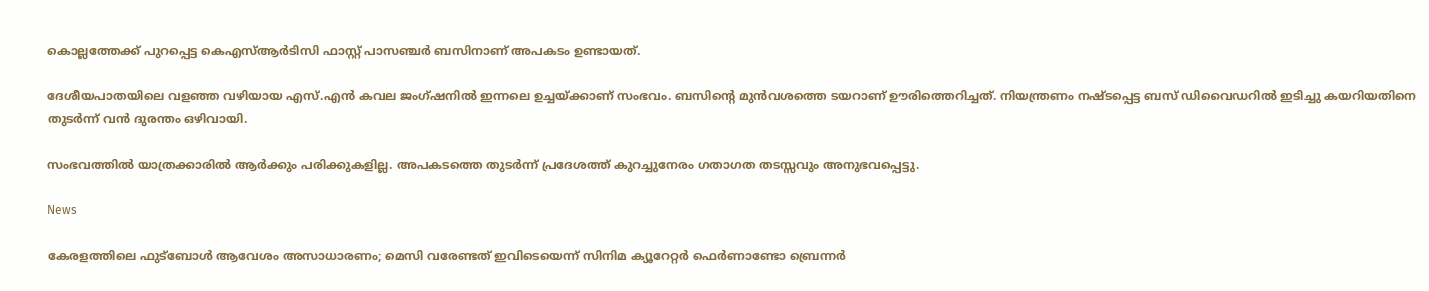കൊല്ലത്തേക്ക് പുറപ്പെട്ട കെഎസ്ആർടിസി ഫാസ്റ്റ് പാസഞ്ചർ ബസിനാണ് അപകടം ഉണ്ടായത്.

ദേശീയപാതയിലെ വളഞ്ഞ വഴിയായ എസ്.എൻ കവല ജംഗ്ഷനിൽ ഇന്നലെ ഉച്ചയ്ക്കാണ് സംഭവം. ബസിന്റെ മുൻവശത്തെ ടയറാണ് ഊരിത്തെറിച്ചത്. നിയന്ത്രണം നഷ്ടപ്പെട്ട ബസ് ഡിവൈഡറിൽ ഇടിച്ചു കയറിയതിനെ തുടർന്ന് വൻ ദുരന്തം ഒഴിവായി.

സംഭവത്തിൽ യാത്രക്കാരിൽ ആർക്കും പരിക്കുകളില്ല. അപകടത്തെ തുടർന്ന് പ്രദേശത്ത് കുറച്ചുനേരം ഗതാഗത തടസ്സവും അനുഭവപ്പെട്ടു.

News

കേരളത്തിലെ ഫുട്‌ബോള്‍ ആവേശം അസാധാരണം; മെസി വരേണ്ടത് ഇവിടെയെന്ന് സിനിമ ക്യൂറേറ്റര്‍ ഫെര്‍ണാണ്ടോ ബ്രെന്നര്‍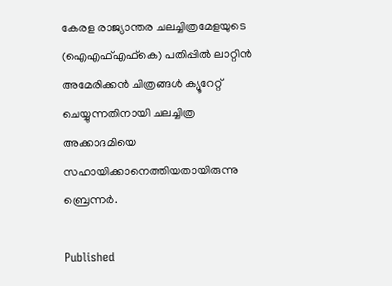കേരള രാജ്യാന്തര ചലച്ചിത്രമേളയുടെ (ഐഎഫ്എഫ്‌കെ) പതിപ്പില്‍ ലാറ്റിന്‍ അമേരിക്കന്‍ ചിത്രങ്ങള്‍ ക്യൂറേറ്റ് ചെയ്യുന്നതിനായി ചലച്ചിത്ര അക്കാദമിയെ സഹായിക്കാനെത്തിയതായിരുന്നു ബ്രെന്നര്‍.

Published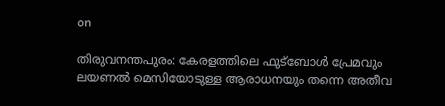on

തിരുവനന്തപുരം: കേരളത്തിലെ ഫുട്‌ബോള്‍ പ്രേമവും ലയണല്‍ മെസിയോടുള്ള ആരാധനയും തന്നെ അതീവ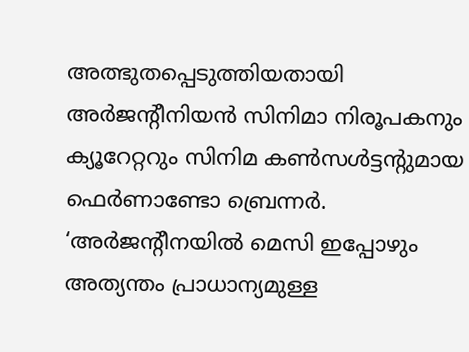അത്ഭുതപ്പെടുത്തിയതായി അര്‍ജന്റീനിയന്‍ സിനിമാ നിരൂപകനും ക്യൂറേറ്ററും സിനിമ കണ്‍സള്‍ട്ടന്റുമായ ഫെര്‍ണാണ്ടോ ബ്രെന്നര്‍. ‘അര്‍ജന്റീനയില്‍ മെസി ഇപ്പോഴും അത്യന്തം പ്രാധാന്യമുള്ള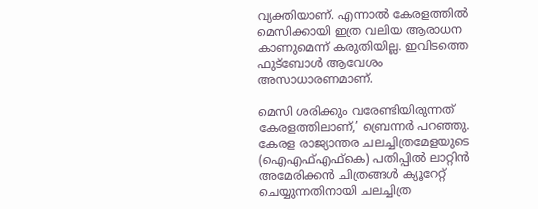വ്യക്തിയാണ്. എന്നാല്‍ കേരളത്തില്‍ മെസിക്കായി ഇത്ര വലിയ ആരാധന കാണുമെന്ന് കരുതിയില്ല. ഇവിടത്തെ ഫുട്‌ബോള്‍ ആവേശം അസാധാരണമാണ്.

മെസി ശരിക്കും വരേണ്ടിയിരുന്നത് കേരളത്തിലാണ്,’ ബ്രെന്നര്‍ പറഞ്ഞു. കേരള രാജ്യാന്തര ചലച്ചിത്രമേളയുടെ (ഐഎഫ്എഫ്‌കെ) പതിപ്പില്‍ ലാറ്റിന്‍ അമേരിക്കന്‍ ചിത്രങ്ങള്‍ ക്യൂറേറ്റ് ചെയ്യുന്നതിനായി ചലച്ചിത്ര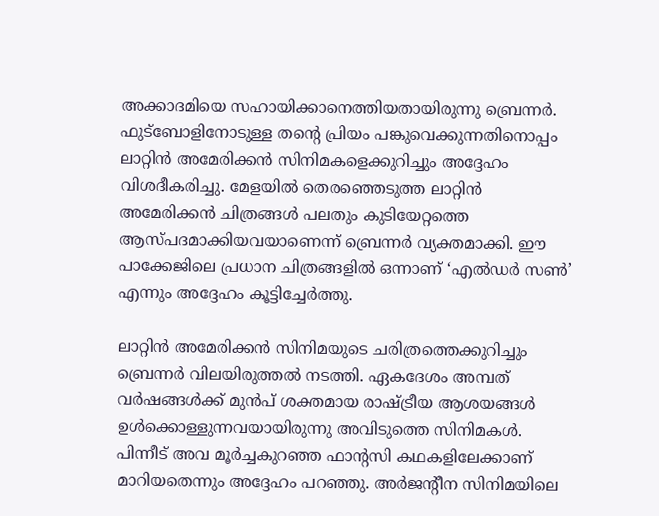അക്കാദമിയെ സഹായിക്കാനെത്തിയതായിരുന്നു ബ്രെന്നര്‍. ഫുട്‌ബോളിനോടുള്ള തന്റെ പ്രിയം പങ്കുവെക്കുന്നതിനൊപ്പം ലാറ്റിന്‍ അമേരിക്കന്‍ സിനിമകളെക്കുറിച്ചും അദ്ദേഹം വിശദീകരിച്ചു. മേളയില്‍ തെരഞ്ഞെടുത്ത ലാറ്റിന്‍ അമേരിക്കന്‍ ചിത്രങ്ങള്‍ പലതും കുടിയേറ്റത്തെ ആസ്പദമാക്കിയവയാണെന്ന് ബ്രെന്നര്‍ വ്യക്തമാക്കി. ഈ പാക്കേജിലെ പ്രധാന ചിത്രങ്ങളില്‍ ഒന്നാണ് ‘എല്‍ഡര്‍ സണ്‍’ എന്നും അദ്ദേഹം കൂട്ടിച്ചേര്‍ത്തു.

ലാറ്റിന്‍ അമേരിക്കന്‍ സിനിമയുടെ ചരിത്രത്തെക്കുറിച്ചും ബ്രെന്നര്‍ വിലയിരുത്തല്‍ നടത്തി. ഏകദേശം അമ്പത് വര്‍ഷങ്ങള്‍ക്ക് മുന്‍പ് ശക്തമായ രാഷ്ട്രീയ ആശയങ്ങള്‍ ഉള്‍ക്കൊള്ളുന്നവയായിരുന്നു അവിടുത്തെ സിനിമകള്‍. പിന്നീട് അവ മൂര്‍ച്ചകുറഞ്ഞ ഫാന്റസി കഥകളിലേക്കാണ് മാറിയതെന്നും അദ്ദേഹം പറഞ്ഞു. അര്‍ജന്റീന സിനിമയിലെ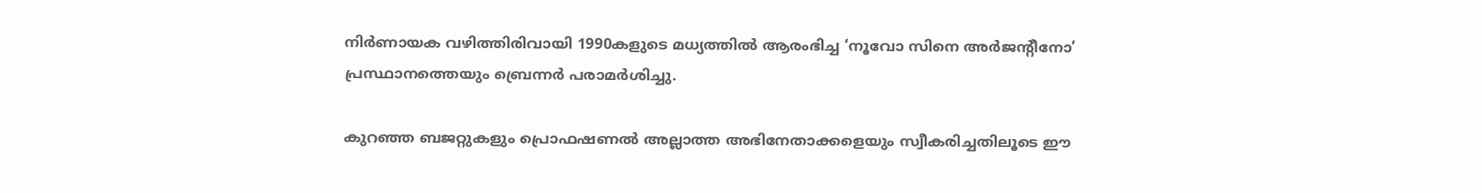നിര്‍ണായക വഴിത്തിരിവായി 1990കളുടെ മധ്യത്തില്‍ ആരംഭിച്ച ‘നൂവോ സിനെ അര്‍ജന്റീനോ’ പ്രസ്ഥാനത്തെയും ബ്രെന്നര്‍ പരാമര്‍ശിച്ചു.

കുറഞ്ഞ ബജറ്റുകളും പ്രൊഫഷണല്‍ അല്ലാത്ത അഭിനേതാക്കളെയും സ്വീകരിച്ചതിലൂടെ ഈ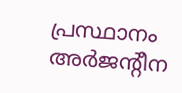പ്രസ്ഥാനം അര്‍ജന്റീന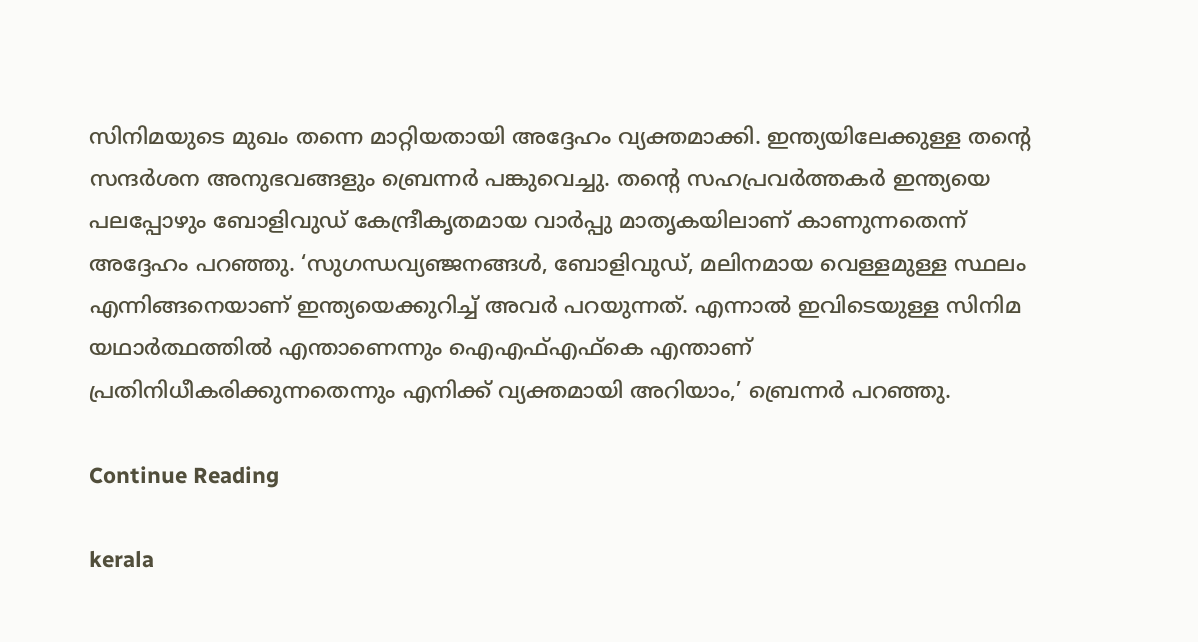സിനിമയുടെ മുഖം തന്നെ മാറ്റിയതായി അദ്ദേഹം വ്യക്തമാക്കി. ഇന്ത്യയിലേക്കുള്ള തന്റെ സന്ദര്‍ശന അനുഭവങ്ങളും ബ്രെന്നര്‍ പങ്കുവെച്ചു. തന്റെ സഹപ്രവര്‍ത്തകര്‍ ഇന്ത്യയെ പലപ്പോഴും ബോളിവുഡ് കേന്ദ്രീകൃതമായ വാര്‍പ്പു മാതൃകയിലാണ് കാണുന്നതെന്ന് അദ്ദേഹം പറഞ്ഞു. ‘സുഗന്ധവ്യഞ്ജനങ്ങള്‍, ബോളിവുഡ്, മലിനമായ വെള്ളമുള്ള സ്ഥലം എന്നിങ്ങനെയാണ് ഇന്ത്യയെക്കുറിച്ച് അവര്‍ പറയുന്നത്. എന്നാല്‍ ഇവിടെയുള്ള സിനിമ യഥാര്‍ത്ഥത്തില്‍ എന്താണെന്നും ഐഎഫ്എഫ്‌കെ എന്താണ് പ്രതിനിധീകരിക്കുന്നതെന്നും എനിക്ക് വ്യക്തമായി അറിയാം,’ ബ്രെന്നര്‍ പറഞ്ഞു.

Continue Reading

kerala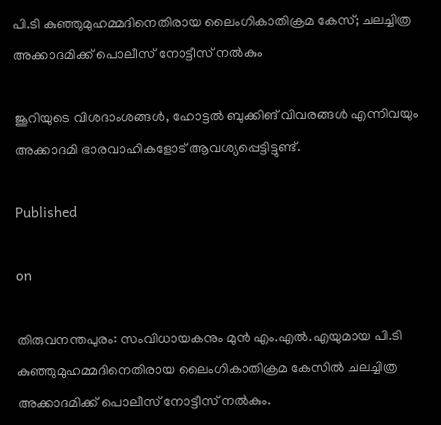പി.ടി കുഞ്ഞുമുഹമ്മദിനെതിരായ ലൈംഗികാതിക്രമ കേസ്; ചലച്ചിത്ര അക്കാദമിക്ക് പൊലീസ് നോട്ടീസ് നല്‍കും

ജൂറിയുടെ വിശദാംശങ്ങള്‍, ഹോട്ടല്‍ ബുക്കിങ് വിവരങ്ങള്‍ എന്നിവയും അക്കാദമി ഭാരവാഹികളോട് ആവശ്യപ്പെട്ടിട്ടുണ്ട്.

Published

on

തിരുവനന്തപുരം: സംവിധായകനും മുന്‍ എം.എല്‍.എയുമായ പി.ടി കുഞ്ഞുമുഹമ്മദിനെതിരായ ലൈംഗികാതിക്രമ കേസില്‍ ചലച്ചിത്ര അക്കാദമിക്ക് പൊലീസ് നോട്ടീസ് നല്‍കും.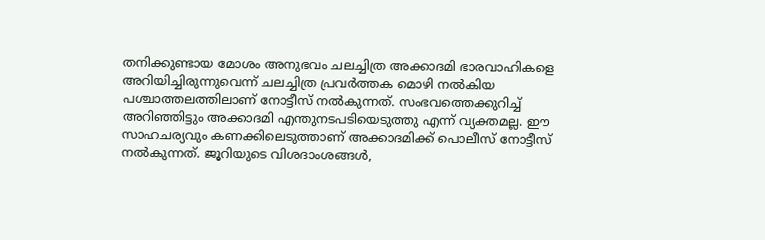തനിക്കുണ്ടായ മോശം അനുഭവം ചലച്ചിത്ര അക്കാദമി ഭാരവാഹികളെ അറിയിച്ചിരുന്നുവെന്ന് ചലച്ചിത്ര പ്രവര്‍ത്തക മൊഴി നല്‍കിയ പശ്ചാത്തലത്തിലാണ് നോട്ടീസ് നല്‍കുന്നത്. സംഭവത്തെക്കുറിച്ച് അറിഞ്ഞിട്ടും അക്കാദമി എന്തുനടപടിയെടുത്തു എന്ന് വ്യക്തമല്ല. ഈ സാഹചര്യവും കണക്കിലെടുത്താണ് അക്കാദമിക്ക് പൊലീസ് നോട്ടീസ് നല്‍കുന്നത്. ജൂറിയുടെ വിശദാംശങ്ങള്‍,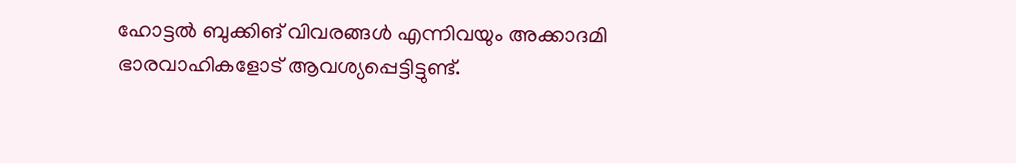ഹോട്ടല്‍ ബുക്കിങ് വിവരങ്ങള്‍ എന്നിവയും അക്കാദമി ഭാരവാഹികളോട് ആവശ്യപ്പെട്ടിട്ടുണ്ട്.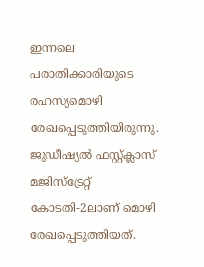ഇന്നലെ പരാതിക്കാരിയുടെ രഹസ്യമൊഴി രേഖപ്പെടുത്തിയിരുന്നു. ജുഡീഷ്യല്‍ ഫസ്റ്റ്ക്ലാസ് മജിസ്‌ട്രേറ്റ് കോടതി-2ലാണ് മൊഴി രേഖപ്പെടുത്തിയത്.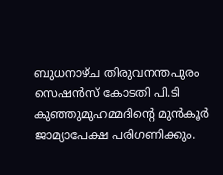ബുധനാഴ്ച തിരുവനന്തപുരം സെഷന്‍സ് കോടതി പി.ടി കുഞ്ഞുമുഹമ്മദിന്റെ മുന്‍കൂര്‍ ജാമ്യാപേക്ഷ പരിഗണിക്കും.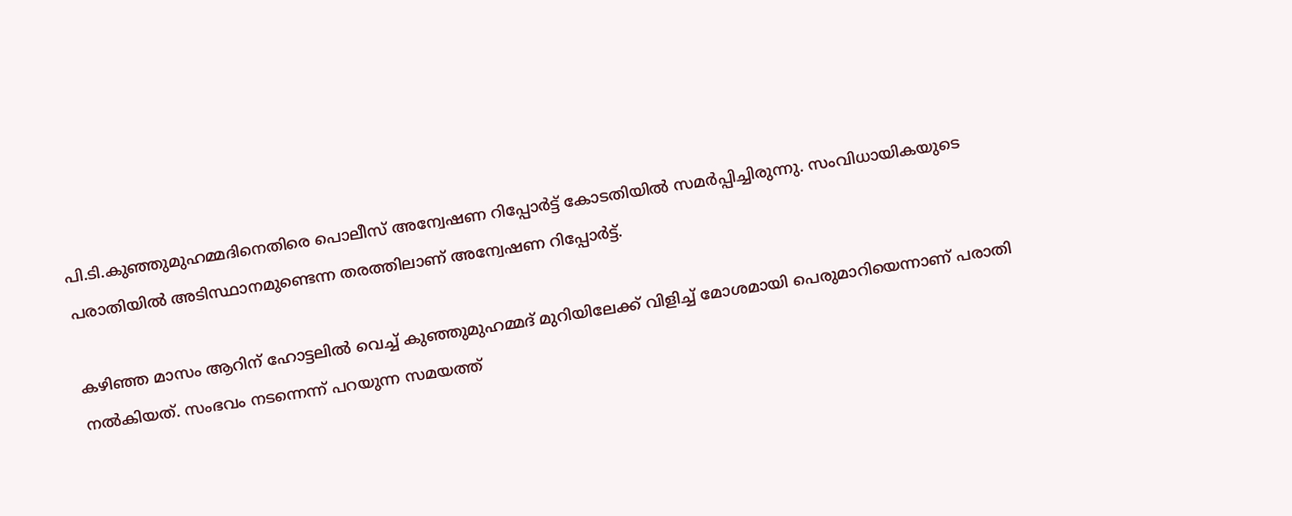പി.ടി.കുഞ്ഞുമുഹമ്മദിനെതിരെ പൊലീസ് അന്വേഷണ റിപ്പോര്‍ട്ട് കോടതിയില്‍ സമര്‍പ്പിച്ചിരുന്നു. സംവിധായികയുടെ പരാതിയില്‍ അടിസ്ഥാനമുണ്ടെന്ന തരത്തിലാണ് അന്വേഷണ റിപ്പോര്‍ട്ട്.

കഴിഞ്ഞ മാസം ആറിന് ഹോട്ടലില്‍ വെച്ച് കുഞ്ഞുമുഹമ്മദ് മുറിയിലേക്ക് വിളിച്ച് മോശമായി പെരുമാറിയെന്നാണ് പരാതി നല്‍കിയത്. സംഭവം നടന്നെന്ന് പറയുന്ന സമയത്ത്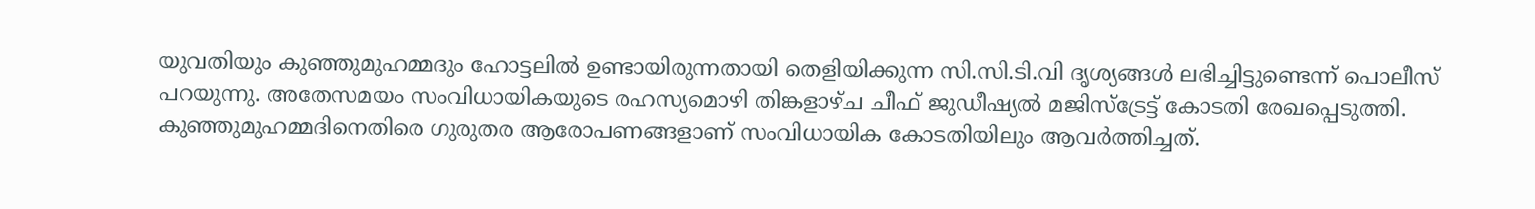യുവതിയും കുഞ്ഞുമുഹമ്മദും ഹോട്ടലില്‍ ഉണ്ടായിരുന്നതായി തെളിയിക്കുന്ന സി.സി.ടി.വി ദൃശ്യങ്ങള്‍ ലഭിച്ചിട്ടുണ്ടെന്ന് പൊലീസ് പറയുന്നു. അതേസമയം സംവിധായികയുടെ രഹസ്യമൊഴി തിങ്കളാഴ്ച ചീഫ് ജുഡീഷ്യല്‍ മജിസ്ട്രേട്ട് കോടതി രേഖപ്പെടുത്തി. കുഞ്ഞുമുഹമ്മദിനെതിരെ ഗുരുതര ആരോപണങ്ങളാണ് സംവിധായിക കോടതിയിലും ആവര്‍ത്തിച്ചത്.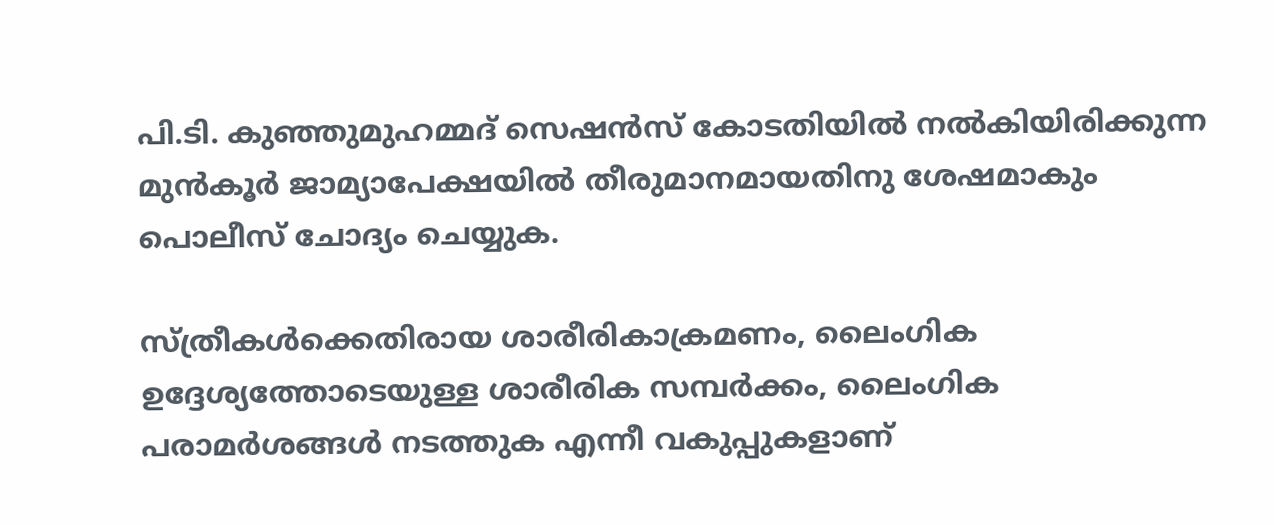പി.ടി. കുഞ്ഞുമുഹമ്മദ് സെഷന്‍സ് കോടതിയില്‍ നല്‍കിയിരിക്കുന്ന മുന്‍കൂര്‍ ജാമ്യാപേക്ഷയില്‍ തീരുമാനമായതിനു ശേഷമാകും പൊലീസ് ചോദ്യം ചെയ്യുക.

സ്ത്രീകള്‍ക്കെതിരായ ശാരീരികാക്രമണം, ലൈംഗിക ഉദ്ദേശ്യത്തോടെയുള്ള ശാരീരിക സമ്പര്‍ക്കം, ലൈംഗിക പരാമര്‍ശങ്ങള്‍ നടത്തുക എന്നീ വകുപ്പുകളാണ്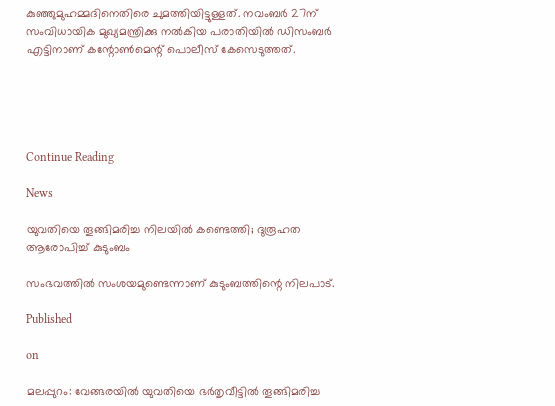കുഞ്ഞുമുഹമ്മദിനെതിരെ ചുമത്തിയിട്ടുള്ളത്. നവംബര്‍ 27ന് സംവിധായിക മുഖ്യമന്ത്രിക്കു നല്‍കിയ പരാതിയില്‍ ഡിസംബര്‍ എട്ടിനാണ് കന്റോണ്‍മെന്റ് പൊലീസ് കേസെടുത്തത്.





Continue Reading

News

യുവതിയെ തൂങ്ങിമരിച്ച നിലയില്‍ കണ്ടെത്തി; ദുരൂഹത ആരോപിച്ച് കുടുംബം

സംഭവത്തില്‍ സംശയമുണ്ടെന്നാണ് കുടുംബത്തിന്റെ നിലപാട്.

Published

on

മലപ്പുറം: വേങ്ങരയില്‍ യുവതിയെ ഭര്‍തൃവീട്ടില്‍ തൂങ്ങിമരിച്ച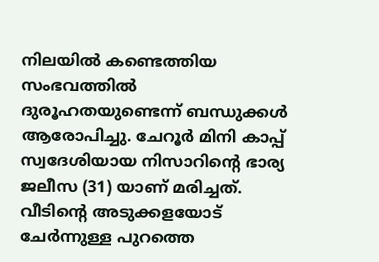നിലയില്‍ കണ്ടെത്തിയ സംഭവത്തില്‍ ദുരൂഹതയുണ്ടെന്ന് ബന്ധുക്കള്‍ ആരോപിച്ചു. ചേറൂര്‍ മിനി കാപ്പ് സ്വദേശിയായ നിസാറിന്റെ ഭാര്യ ജലീസ (31) യാണ് മരിച്ചത്. വീടിന്റെ അടുക്കളയോട് ചേര്‍ന്നുള്ള പുറത്തെ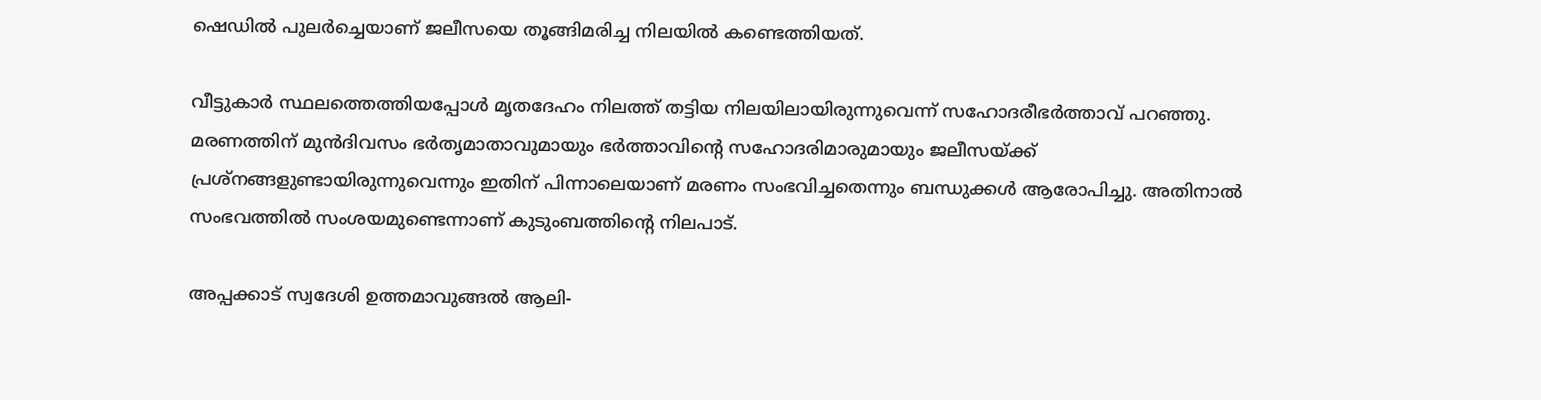ഷെഡില്‍ പുലര്‍ച്ചെയാണ് ജലീസയെ തൂങ്ങിമരിച്ച നിലയില്‍ കണ്ടെത്തിയത്.

വീട്ടുകാര്‍ സ്ഥലത്തെത്തിയപ്പോള്‍ മൃതദേഹം നിലത്ത് തട്ടിയ നിലയിലായിരുന്നുവെന്ന് സഹോദരീഭര്‍ത്താവ് പറഞ്ഞു. മരണത്തിന് മുന്‍ദിവസം ഭര്‍തൃമാതാവുമായും ഭര്‍ത്താവിന്റെ സഹോദരിമാരുമായും ജലീസയ്ക്ക് പ്രശ്‌നങ്ങളുണ്ടായിരുന്നുവെന്നും ഇതിന് പിന്നാലെയാണ് മരണം സംഭവിച്ചതെന്നും ബന്ധുക്കള്‍ ആരോപിച്ചു. അതിനാല്‍ സംഭവത്തില്‍ സംശയമുണ്ടെന്നാണ് കുടുംബത്തിന്റെ നിലപാട്.

അപ്പക്കാട് സ്വദേശി ഉത്തമാവുങ്ങല്‍ ആലി-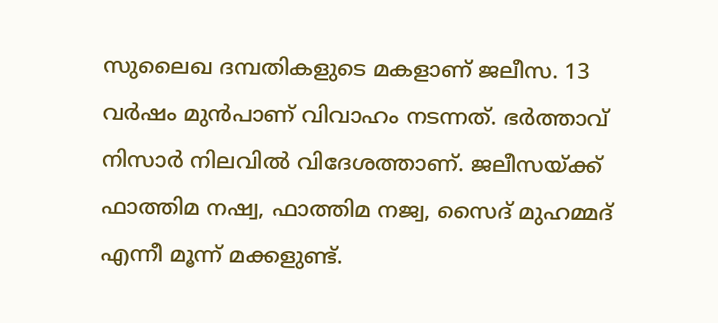സുലൈഖ ദമ്പതികളുടെ മകളാണ് ജലീസ. 13 വര്‍ഷം മുന്‍പാണ് വിവാഹം നടന്നത്. ഭര്‍ത്താവ് നിസാര്‍ നിലവില്‍ വിദേശത്താണ്. ജലീസയ്ക്ക് ഫാത്തിമ നഷ്വ, ഫാത്തിമ നജ്വ, സൈദ് മുഹമ്മദ് എന്നീ മൂന്ന് മക്കളുണ്ട്.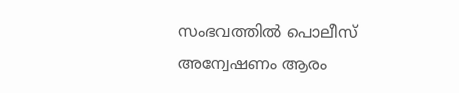സംഭവത്തില്‍ പൊലീസ് അന്വേഷണം ആരം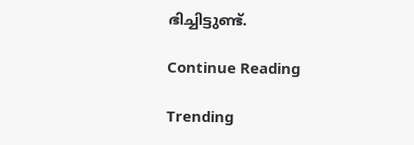ഭിച്ചിട്ടുണ്ട്.

Continue Reading

Trending